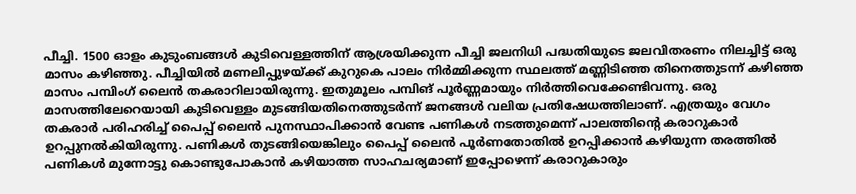പീച്ചി. 1500 ഓളം കുടുംബങ്ങൾ കുടിവെള്ളത്തിന് ആശ്രയിക്കുന്ന പീച്ചി ജലനിധി പദ്ധതിയുടെ ജലവിതരണം നിലച്ചിട്ട് ഒരു മാസം കഴിഞ്ഞു. പീച്ചിയിൽ മണലിപ്പുഴയ്ക്ക് കുറുകെ പാലം നിർമ്മിക്കുന്ന സ്ഥലത്ത് മണ്ണിടിഞ്ഞ തിനെത്തുടന്ന് കഴിഞ്ഞ മാസം പമ്പിംഗ് ലൈൻ തകരാറിലായിരുന്നു. ഇതുമൂലം പമ്പിങ് പൂർണ്ണമായും നിർത്തിവെക്കേണ്ടിവന്നു. ഒരു മാസത്തിലേറെയായി കുടിവെള്ളം മുടങ്ങിയതിനെത്തുടർന്ന് ജനങ്ങൾ വലിയ പ്രതിഷേധത്തിലാണ്. എത്രയും വേഗം തകരാർ പരിഹരിച്ച് പൈപ്പ് ലൈൻ പുനസ്ഥാപിക്കാൻ വേണ്ട പണികൾ നടത്തുമെന്ന് പാലത്തിന്റെ കരാറുകാർ
ഉറപ്പുനൽകിയിരുന്നു. പണികൾ തുടങ്ങിയെങ്കിലും പൈപ്പ് ലൈൻ പൂർണതോതിൽ ഉറപ്പിക്കാൻ കഴിയുന്ന തരത്തിൽ പണികൾ മുന്നോട്ടു കൊണ്ടുപോകാൻ കഴിയാത്ത സാഹചര്യമാണ് ഇപ്പോഴെന്ന് കരാറുകാരും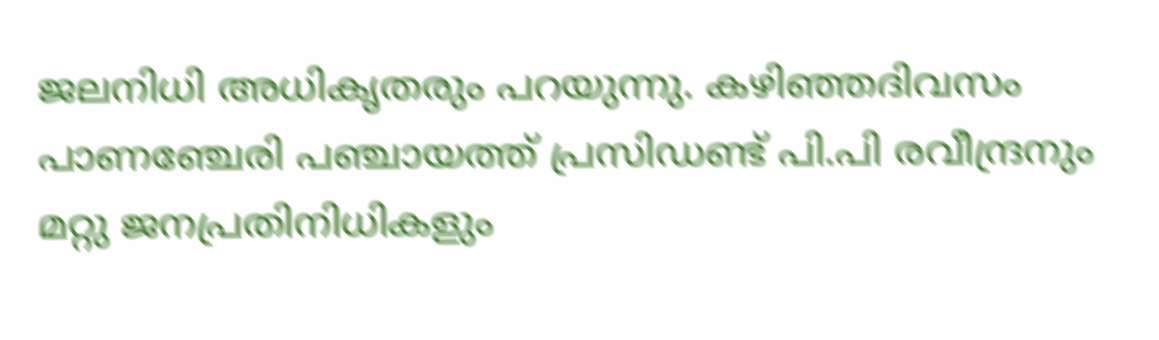ജലനിധി അധികൃതരും പറയുന്നു. കഴിഞ്ഞദിവസം പാണഞ്ചേരി പഞ്ചായത്ത് പ്രസിഡണ്ട് പി.പി രവീന്ദ്രനും മറ്റു ജനപ്രതിനിധികളും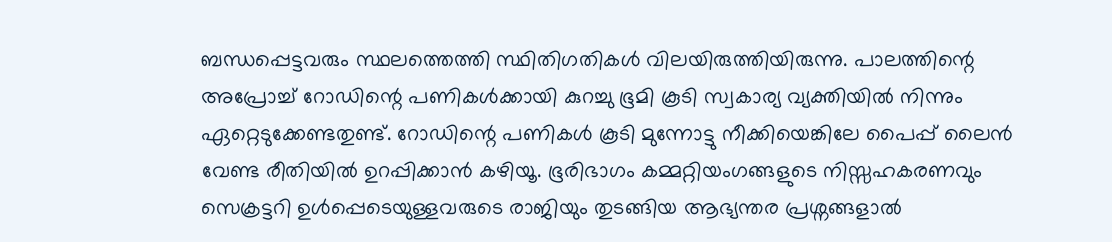ബന്ധപ്പെട്ടവരും സ്ഥലത്തെത്തി സ്ഥിതിഗതികൾ വിലയിരുത്തിയിരുന്നു. പാലത്തിന്റെ അപ്രോച്ച് റോഡിന്റെ പണികൾക്കായി കുറച്ചു ഭൂമി കൂടി സ്വകാര്യ വ്യക്തിയിൽ നിന്നും ഏറ്റെടുക്കേണ്ടതുണ്ട്. റോഡിന്റെ പണികൾ കൂടി മുന്നോട്ടു നീക്കിയെങ്കിലേ പൈപ്പ് ലൈൻ വേണ്ട രീതിയിൽ ഉറപ്പിക്കാൻ കഴിയൂ. ഭൂരിഭാഗം കമ്മറ്റിയംഗങ്ങളുടെ നിസ്സഹകരണവും സെക്രട്ടറി ഉൾപ്പെടെയുള്ളവരുടെ രാജിയും തുടങ്ങിയ ആഭ്യന്തര പ്രശ്നങ്ങളാൽ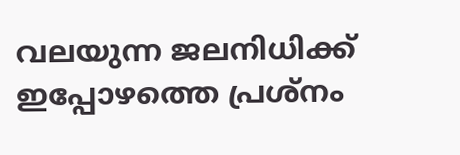വലയുന്ന ജലനിധിക്ക് ഇപ്പോഴത്തെ പ്രശ്നം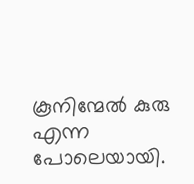കൂനിന്മേൽ കുരു എന്ന പോലെയായി.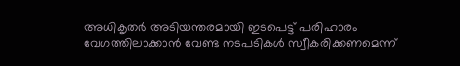അധികൃതർ അടിയന്തരമായി ഇടപെട്ട് പരിഹാരം വേഗത്തിലാക്കാൻ വേണ്ട നടപടികൾ സ്വീകരിക്കണമെന്ന്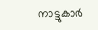നാട്ടുകാർ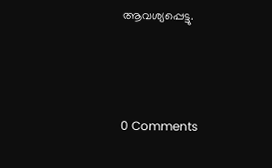ആവശ്യപ്പെട്ടു.



0 Comments